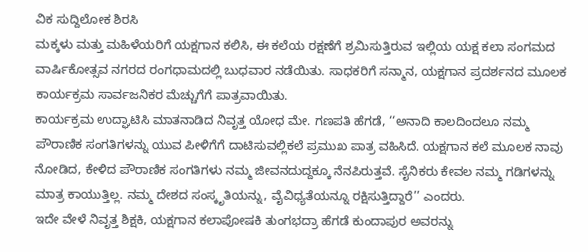ವಿಕ ಸುದ್ದಿಲೋಕ ಶಿರಸಿ
ಮಕ್ಕಳು ಮತ್ತು ಮಹಿಳೆಯರಿಗೆ ಯಕ್ಷಗಾನ ಕಲಿಸಿ, ಈ ಕಲೆಯ ರಕ್ಷಣೆಗೆ ಶ್ರಮಿಸುತ್ತಿರುವ ಇಲ್ಲಿಯ ಯಕ್ಷ ಕಲಾ ಸಂಗಮದ ವಾರ್ಷಿಕೋತ್ಸವ ನಗರದ ರಂಗಧಾಮದಲ್ಲಿ ಬುಧವಾರ ನಡೆಯಿತು. ಸಾಧಕರಿಗೆ ಸನ್ಮಾನ, ಯಕ್ಷಗಾನ ಪ್ರದರ್ಶನದ ಮೂಲಕ ಕಾರ್ಯಕ್ರಮ ಸಾರ್ವಜನಿಕರ ಮೆಚ್ಚುಗೆಗೆ ಪಾತ್ರವಾಯಿತು.
ಕಾರ್ಯಕ್ರಮ ಉದ್ಘಾಟಿಸಿ ಮಾತನಾಡಿದ ನಿವೃತ್ತ ಯೋಧ ಮೇ. ಗಣಪತಿ ಹೆಗಡೆ, ‘‘ಅನಾದಿ ಕಾಲದಿಂದಲೂ ನಮ್ಮ ಪೌರಾಣಿಕ ಸಂಗತಿಗಳನ್ನು ಯುವ ಪೀಳಿಗೆಗೆ ದಾಟಿಸುವಲ್ಲಿಕಲೆ ಪ್ರಮುಖ ಪಾತ್ರ ವಹಿಸಿದೆ. ಯಕ್ಷಗಾನ ಕಲೆ ಮೂಲಕ ನಾವು ನೋಡಿದ, ಕೇಳಿದ ಪೌರಾಣಿಕ ಸಂಗತಿಗಳು ನಮ್ಮ ಜೀವನದುದ್ದಕ್ಕೂ ನೆನಪಿರುತ್ತವೆ. ಸೈನಿಕರು ಕೇವಲ ನಮ್ಮ ಗಡಿಗಳನ್ನು ಮಾತ್ರ ಕಾಯುತ್ತಿಲ್ಲ. ನಮ್ಮ ದೇಶದ ಸಂಸ್ಕೃತಿಯನ್ನು, ವೈವಿಧ್ಯತೆಯನ್ನೂ ರಕ್ಷಿಸುತ್ತಿದ್ದಾರೆ’’ ಎಂದರು.
ಇದೇ ವೇಳೆ ನಿವೃತ್ತ ಶಿಕ್ಷಕಿ, ಯಕ್ಷಗಾನ ಕಲಾಪೋಷಕಿ ತುಂಗಭದ್ರಾ ಹೆಗಡೆ ಕುಂದಾಪುರ ಅವರನ್ನು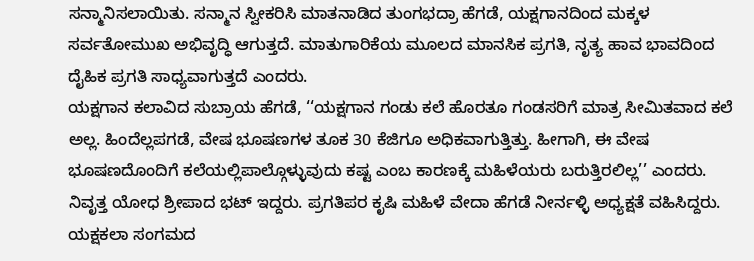ಸನ್ಮಾನಿಸಲಾಯಿತು. ಸನ್ಮಾನ ಸ್ವೀಕರಿಸಿ ಮಾತನಾಡಿದ ತುಂಗಭದ್ರಾ ಹೆಗಡೆ, ಯಕ್ಷಗಾನದಿಂದ ಮಕ್ಕಳ ಸರ್ವತೋಮುಖ ಅಭಿವೃದ್ಧಿ ಆಗುತ್ತದೆ. ಮಾತುಗಾರಿಕೆಯ ಮೂಲದ ಮಾನಸಿಕ ಪ್ರಗತಿ, ನೃತ್ಯ ಹಾವ ಭಾವದಿಂದ ದೈಹಿಕ ಪ್ರಗತಿ ಸಾಧ್ಯವಾಗುತ್ತದೆ ಎಂದರು.
ಯಕ್ಷಗಾನ ಕಲಾವಿದ ಸುಬ್ರಾಯ ಹೆಗಡೆ, ‘‘ಯಕ್ಷಗಾನ ಗಂಡು ಕಲೆ ಹೊರತೂ ಗಂಡಸರಿಗೆ ಮಾತ್ರ ಸೀಮಿತವಾದ ಕಲೆ ಅಲ್ಲ. ಹಿಂದೆಲ್ಲಪಗಡೆ, ವೇಷ ಭೂಷಣಗಳ ತೂಕ 30 ಕೆಜಿಗೂ ಅಧಿಕವಾಗುತ್ತಿತ್ತು. ಹೀಗಾಗಿ, ಈ ವೇಷ ಭೂಷಣದೊಂದಿಗೆ ಕಲೆಯಲ್ಲಿಪಾಲ್ಗೊಳ್ಳುವುದು ಕಷ್ಟ ಎಂಬ ಕಾರಣಕ್ಕೆ ಮಹಿಳೆಯರು ಬರುತ್ತಿರಲಿಲ್ಲ’’ ಎಂದರು. ನಿವೃತ್ತ ಯೋಧ ಶ್ರೀಪಾದ ಭಟ್ ಇದ್ದರು. ಪ್ರಗತಿಪರ ಕೃಷಿ ಮಹಿಳೆ ವೇದಾ ಹೆಗಡೆ ನೀರ್ನಳ್ಳಿ ಅಧ್ಯಕ್ಷತೆ ವಹಿಸಿದ್ದರು. ಯಕ್ಷಕಲಾ ಸಂಗಮದ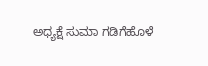ಅಧ್ಯಕ್ಷೆ ಸುಮಾ ಗಡಿಗೆಹೊಳೆ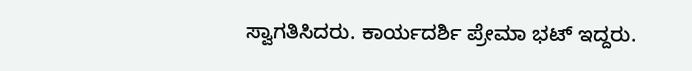ಸ್ವಾಗತಿಸಿದರು. ಕಾರ್ಯದರ್ಶಿ ಪ್ರೇಮಾ ಭಟ್ ಇದ್ದರು.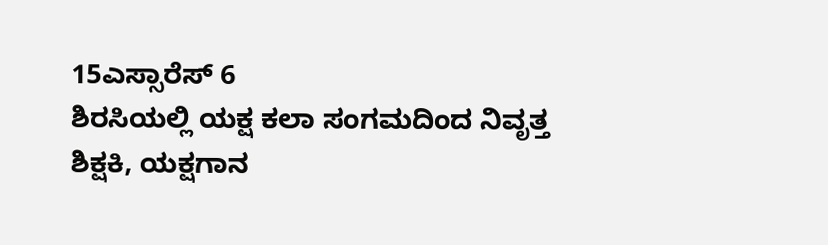15ಎಸ್ಸಾರೆಸ್ 6
ಶಿರಸಿಯಲ್ಲಿ ಯಕ್ಷ ಕಲಾ ಸಂಗಮದಿಂದ ನಿವೃತ್ತ ಶಿಕ್ಷಕಿ, ಯಕ್ಷಗಾನ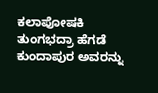ಕಲಾಪೋಷಕಿ ತುಂಗಭದ್ರಾ ಹೆಗಡೆ ಕುಂದಾಪುರ ಅವರನ್ನು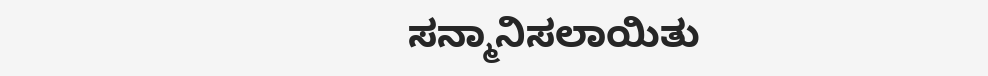ಸನ್ಮಾನಿಸಲಾಯಿತು